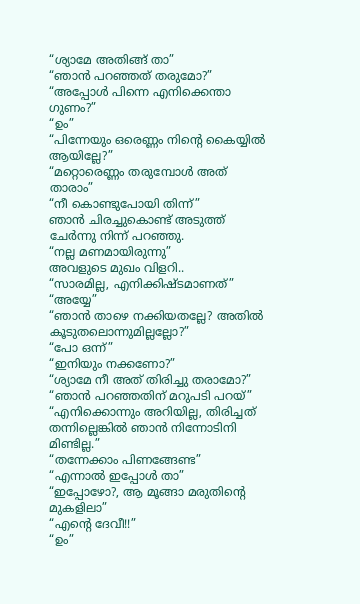“ശ്യാമേ അതിങ്ങ് താ”
“ഞാൻ പറഞ്ഞത് തരുമോ?”
“അപ്പോൾ പിന്നെ എനിക്കെന്താ ഗുണം?”
“ഉം”
“പിന്നേയും ഒരെണ്ണം നിന്റെ കൈയ്യിൽ ആയില്ലേ?”
“മറ്റൊരെണ്ണം തരുമ്പോൾ അത് താരാം”
“നീ കൊണ്ടുപോയി തിന്ന്”
ഞാൻ ചിരച്ചുകൊണ്ട് അടുത്ത് ചേർന്നു നിന്ന് പറഞ്ഞു.
“നല്ല മണമായിരുന്നു”
അവളുടെ മുഖം വിളറി..
“സാരമില്ല, എനിക്കിഷ്ടമാണത്”
“അയ്യേ”
“ഞാൻ താഴെ നക്കിയതല്ലേ? അതിൽ കൂടുതലൊന്നുമില്ലല്ലോ?”
“പോ ഒന്ന്”
“ഇനിയും നക്കണോ?”
“ശ്യാമേ നീ അത് തിരിച്ചു തരാമോ?”
“ഞാൻ പറഞ്ഞതിന് മറുപടി പറയ്”
“എനിക്കൊന്നും അറിയില്ല, തിരിച്ചത് തന്നില്ലെങ്കിൽ ഞാൻ നിന്നോടിനി മിണ്ടില്ല.”
“തന്നേക്കാം പിണങ്ങേണ്ട”
“എന്നാൽ ഇപ്പോൾ താ”
“ഇപ്പോഴോ?, ആ മൂങ്ങാ മരുതിന്റെ മുകളിലാ”
“എന്റെ ദേവീ!!”
“ഉം”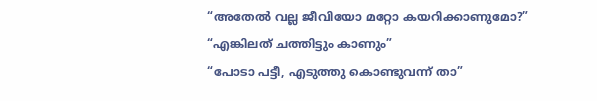“അതേൽ വല്ല ജീവിയോ മറ്റോ കയറിക്കാണുമോ?”
“എങ്കിലത് ചത്തിട്ടും കാണും”
“പോടാ പട്ടീ, എടുത്തു കൊണ്ടുവന്ന് താ”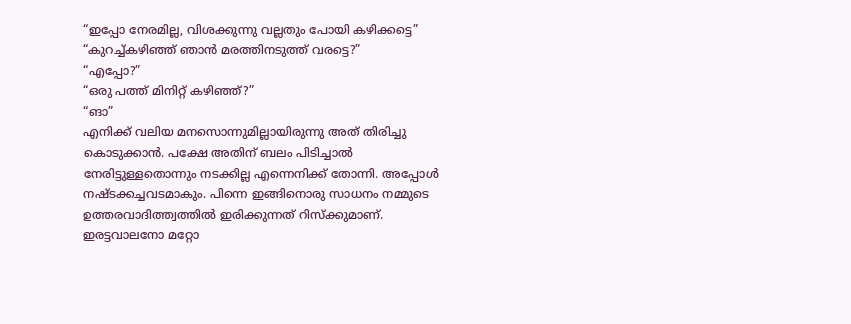“ഇപ്പോ നേരമില്ല, വിശക്കുന്നു വല്ലതും പോയി കഴിക്കട്ടെ”
“കുറച്ച്കഴിഞ്ഞ് ഞാൻ മരത്തിനടുത്ത് വരട്ടെ?”
“എപ്പോ?”
“ഒരു പത്ത് മിനിറ്റ് കഴിഞ്ഞ്?”
“ങാ”
എനിക്ക് വലിയ മനസൊന്നുമില്ലായിരുന്നു അത് തിരിച്ചു കൊടുക്കാൻ. പക്ഷേ അതിന് ബലം പിടിച്ചാൽ നേരിട്ടുള്ളതൊന്നും നടക്കില്ല എന്നെനിക്ക് തോന്നി. അപ്പോൾ നഷ്ടക്കച്ചവടമാകും. പിന്നെ ഇങ്ങിനൊരു സാധനം നമ്മുടെ ഉത്തരവാദിത്ത്വത്തിൽ ഇരിക്കുന്നത് റിസ്ക്കുമാണ്. ഇരട്ടവാലനോ മറ്റോ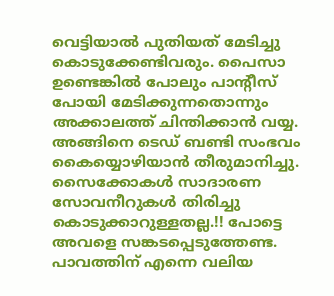വെട്ടിയാൽ പുതിയത് മേടിച്ചു കൊടുക്കേണ്ടിവരും. പൈസാ ഉണ്ടെങ്കിൽ പോലും പാന്റീസ് പോയി മേടിക്കുന്നതൊന്നും അക്കാലത്ത് ചിന്തിക്കാൻ വയ്യ.
അങ്ങിനെ ടെഡ് ബണ്ടി സംഭവം കൈയ്യൊഴിയാൻ തീരുമാനിച്ചു. സൈക്കോകൾ സാദാരണ സോവനീറുകൾ തിരിച്ചു കൊടുക്കാറുള്ളതല്ല.!! പോട്ടെ അവളെ സങ്കടപ്പെടുത്തേണ്ട. പാവത്തിന് എന്നെ വലിയ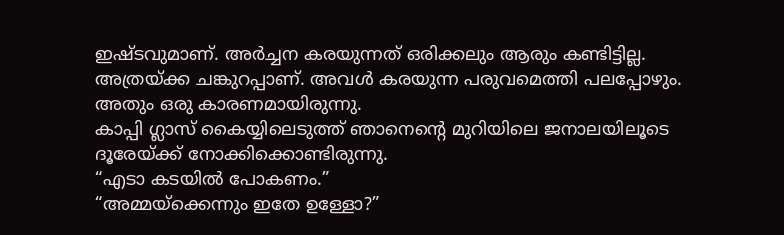ഇഷ്ടവുമാണ്. അർച്ചന കരയുന്നത് ഒരിക്കലും ആരും കണ്ടിട്ടില്ല. അത്രയ്ക്ക ചങ്കുറപ്പാണ്. അവൾ കരയുന്ന പരുവമെത്തി പലപ്പോഴും. അതും ഒരു കാരണമായിരുന്നു.
കാപ്പി ഗ്ലാസ് കൈയ്യിലെടുത്ത് ഞാനെന്റെ മുറിയിലെ ജനാലയിലൂടെ ദൂരേയ്ക്ക് നോക്കിക്കൊണ്ടിരുന്നു.
“എടാ കടയിൽ പോകണം.”
“അമ്മയ്ക്കെന്നും ഇതേ ഉള്ളോ?”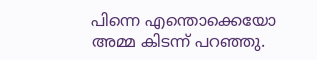പിന്നെ എന്തൊക്കെയോ അമ്മ കിടന്ന് പറഞ്ഞു.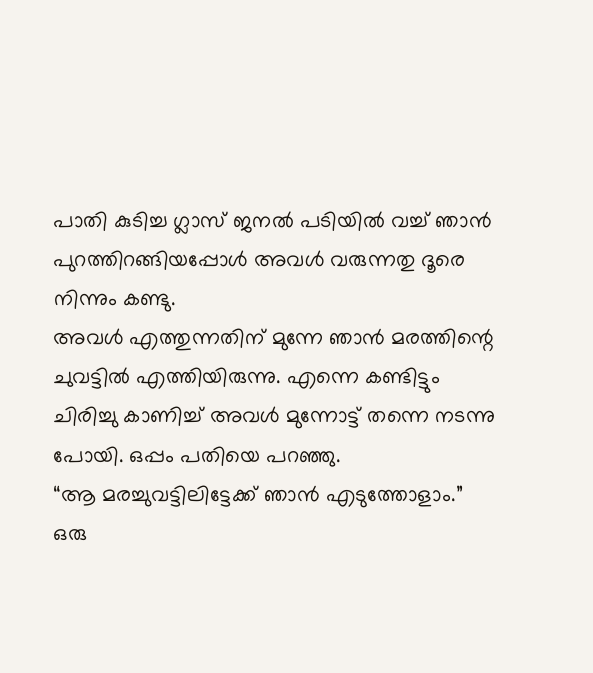പാതി കുടിച്ച ഗ്ലാസ് ജനൽ പടിയിൽ വച്ച് ഞാൻ പുറത്തിറങ്ങിയപ്പോൾ അവൾ വരുന്നതു ദൂരെ നിന്നും കണ്ടു.
അവൾ എത്തുന്നതിന് മുന്നേ ഞാൻ മരത്തിന്റെ ചുവട്ടിൽ എത്തിയിരുന്നു. എന്നെ കണ്ടിട്ടും ചിരിച്ചു കാണിച്ച് അവൾ മുന്നോട്ട് തന്നെ നടന്നു പോയി. ഒപ്പം പതിയെ പറഞ്ഞു.
“ആ മരച്ചുവട്ടിലിട്ടേക്ക് ഞാൻ എടുത്തോളാം.”
ഒരു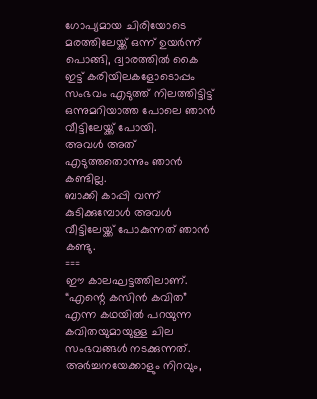ഗോപ്യമായ ചിരിയോടെ മരത്തിലേയ്ക്ക് ഒന്ന് ഉയർന്ന് പൊങ്ങി, ദ്വാരത്തിൽ കൈ ഇട്ട് കരിയിലകളോടൊപ്പം സംഭവം എടുത്ത് നിലത്തിട്ടിട്ട് ഒന്നുമറിയാത്ത പോലെ ഞാൻ വീട്ടിലേയ്ക്ക് പോയി.
അവൾ അത് എടുത്തതൊന്നും ഞാൻ കണ്ടില്ല.
ബാക്കി കാപ്പി വന്ന് കുടിക്കുമ്പോൾ അവൾ വീട്ടിലേയ്ക്ക് പോകുന്നത് ഞാൻ കണ്ടു.
===
ഈ കാലഘട്ടത്തിലാണ്. “എന്റെ കസിൻ കവിത” എന്ന കഥയിൽ പറയുന്ന കവിതയുമായുള്ള ചില സംഭവങ്ങൾ നടക്കുന്നത്.
അർച്ചനയേക്കാളും നിറവും,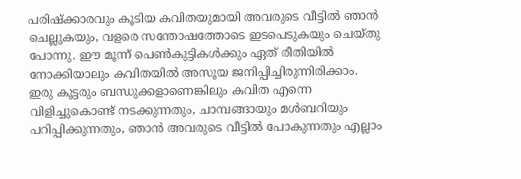പരിഷ്ക്കാരവും കൂടിയ കവിതയുമായി അവരുടെ വീട്ടിൽ ഞാൻ ചെല്ലുകയും, വളരെ സന്തോഷത്തോടെ ഇടപെടുകയും ചെയ്തു പോന്നു. ഈ മൂന്ന് പെൺകുട്ടികൾക്കും ഏത് രീതിയിൽ നോക്കിയാലും കവിതയിൽ അസൂയ ജനിപ്പിച്ചിരുന്നിരിക്കാം.
ഇരു കൂട്ടരും ബന്ധുക്കളാണെങ്കിലും കവിത എന്നെ വിളിച്ചുകൊണ്ട് നടക്കുന്നതും, ചാമ്പങ്ങായും മൾബറിയും പറിപ്പിക്കുന്നതും, ഞാൻ അവരുടെ വീട്ടിൽ പോകുന്നതും എല്ലാം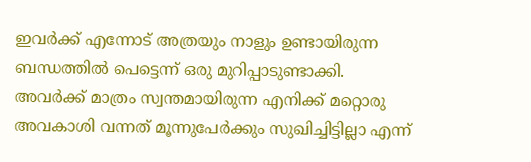ഇവർക്ക് എന്നോട് അത്രയും നാളും ഉണ്ടായിരുന്ന ബന്ധത്തിൽ പെട്ടെന്ന് ഒരു മുറിപ്പാടുണ്ടാക്കി.
അവർക്ക് മാത്രം സ്വന്തമായിരുന്ന എനിക്ക് മറ്റൊരു അവകാശി വന്നത് മൂന്നുപേർക്കും സുഖിച്ചിട്ടില്ലാ എന്ന്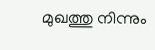മുഖത്തു നിന്നും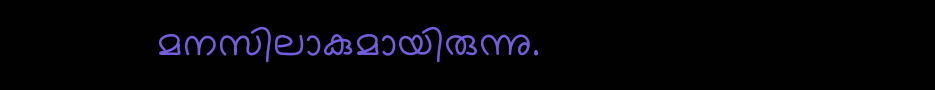മനസിലാകുമായിരുന്നു.